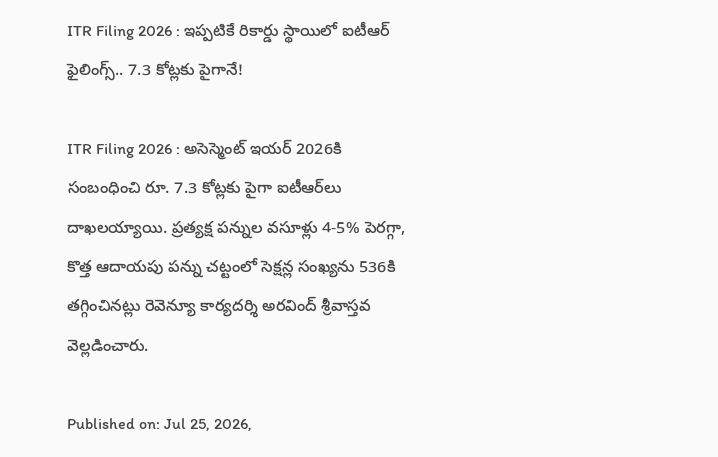ITR Filing 2026 : ఇప్పటికే రికార్డు స్థాయిలో ఐటీఆర్ ఫైలింగ్స్.. 7.3 కోట్లకు పైగానే!

ITR Filing 2026 : అసెస్మెంట్ ఇయర్ 2026కి సంబంధించి రూ. 7.3 కోట్లకు పైగా ఐటీఆర్‌లు దాఖలయ్యాయి. ప్రత్యక్ష పన్నుల వసూళ్లు 4-5% పెరగ్గా, కొత్త ఆదాయపు పన్ను చట్టంలో సెక్షన్ల సంఖ్యను 536కి తగ్గించినట్లు రెవెన్యూ కార్యదర్శి అరవింద్ శ్రీవాస్తవ వెల్లడించారు.

Published on: Jul 25, 2026,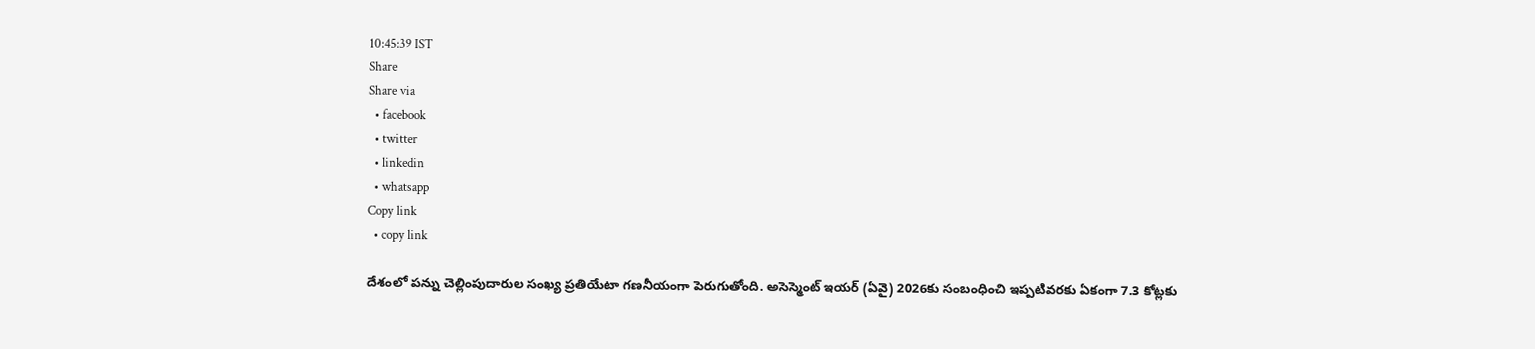10:45:39 IST
Share
Share via
  • facebook
  • twitter
  • linkedin
  • whatsapp
Copy link
  • copy link

దేశంలో పన్ను చెల్లింపుదారుల సంఖ్య ప్రతియేటా గణనీయంగా పెరుగుతోంది. అసెస్మెంట్ ఇయర్ (ఏవై) 2026కు సంబంధించి ఇప్పటివరకు ఏకంగా 7.3 కోట్లకు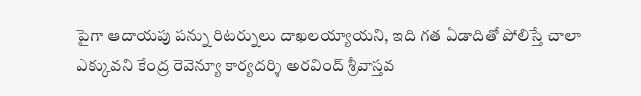పైగా ఆదాయపు పన్ను రిటర్నులు దాఖలయ్యాయని, ఇది గత ఏడాదితో పోలిస్తే చాలా ఎక్కువని కేంద్ర రెవెన్యూ కార్యదర్శి అరవింద్ శ్రీవాస్తవ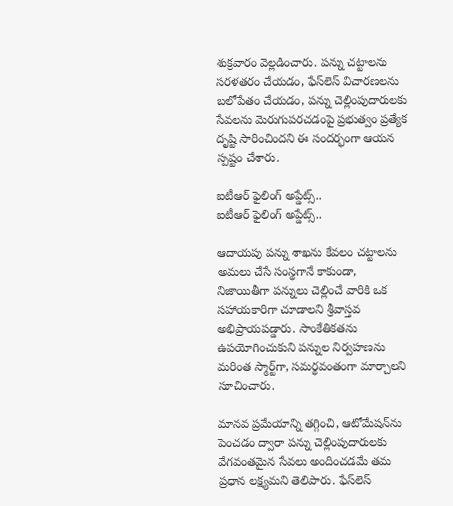శుక్రవారం వెల్లడించారు. పన్ను చట్టాలను సరళతరం చేయడం, ఫేస్‌లెస్ విచారణలను బలోపేతం చేయడం, పన్ను చెల్లింపుదారులకు సేవలను మెరుగుపరచడంపై ప్రభుత్వం ప్రత్యేక దృష్టి సారించిందని ఈ సందర్భంగా ఆయన స్పష్టం చేశారు.

ఐటీఆర్ ఫైలింగ్ అప్డేట్స్..
ఐటీఆర్ ఫైలింగ్ అప్డేట్స్..

ఆదాయపు పన్ను శాఖను కేవలం చట్టాలను అమలు చేసే సంస్థగానే కాకుండా, నిజాయితీగా పన్నులు చెల్లించే వారికి ఒక సహాయకారిగా చూడాలని శ్రీవాస్తవ అభిప్రాయపడ్డారు. సాంకేతికతను ఉపయోగించుకుని పన్నుల నిర్వహణను మరింత స్మార్ట్‌గా, సమర్థవంతంగా మార్చాలని సూచించారు.

మానవ ప్రమేయాన్ని తగ్గించి, ఆటోమేషన్‌ను పెంచడం ద్వారా పన్ను చెల్లింపుదారులకు వేగవంతమైన సేవలు అందించడమే తమ ప్రధాన లక్ష్యమని తెలిపారు. ఫేస్‌లెస్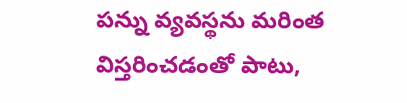పన్ను వ్యవస్థను మరింత విస్తరించడంతో పాటు,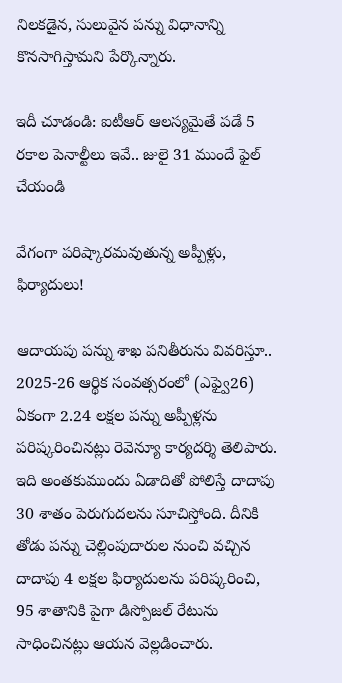నిలకడైన, సులువైన పన్ను విధానాన్ని కొనసాగిస్తామని పేర్కొన్నారు.

ఇదీ చూడండి: ఐటీఆర్‌ ఆలస్యమైతే పడే 5 రకాల పెనాల్టీలు ఇవే.. జులై 31 ముందే ఫైల్ చేయండి

వేగంగా పరిష్కారమవుతున్న అప్పీళ్లు, ఫిర్యాదులు!

ఆదాయపు పన్ను శాఖ పనితీరును వివరిస్తూ.. 2025-26 ఆర్థిక సంవత్సరంలో (ఎఫ్వై26) ఏకంగా 2.24 లక్షల పన్ను అప్పీళ్లను పరిష్కరించినట్లు రెవెన్యూ కార్యదర్శి తెలిపారు. ఇది అంతకుముందు ఏడాదితో పోలిస్తే దాదాపు 30 శాతం పెరుగుదలను సూచిస్తోంది. దీనికి తోడు పన్ను చెల్లింపుదారుల నుంచి వచ్చిన దాదాపు 4 లక్షల ఫిర్యాదులను పరిష్కరించి, 95 శాతానికి పైగా డిస్పోజల్ రేటును సాధించినట్లు ఆయన వెల్లడించారు.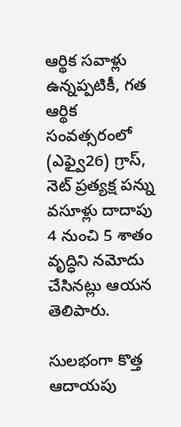ఆర్థిక సవాళ్లు ఉన్నప్పటికీ, గత ఆర్థిక సంవత్సరంలో (ఎఫ్వై26) గ్రాస్, నెట్ ప్రత్యక్ష పన్ను వసూళ్లు దాదాపు 4 నుంచి 5 శాతం వృద్ధిని నమోదు చేసినట్లు ఆయన తెలిపారు.

సులభంగా కొత్త ఆదాయపు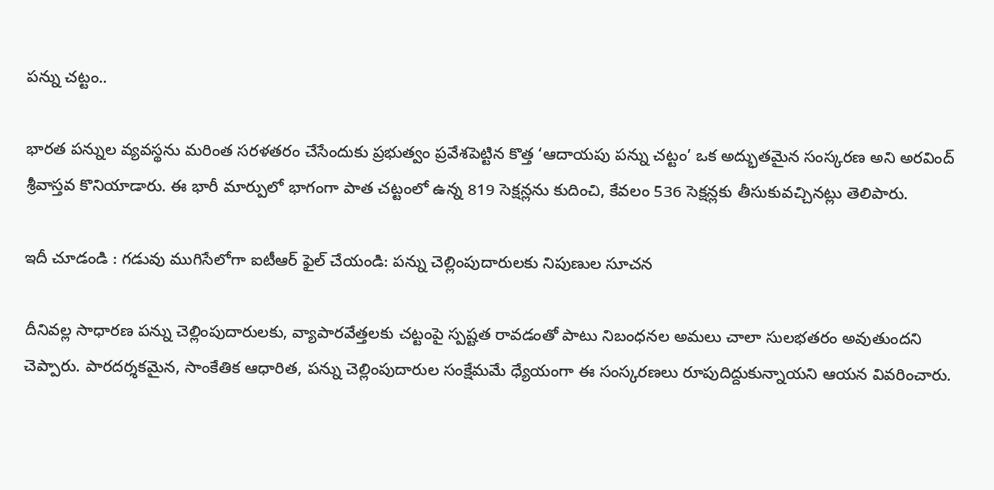పన్ను చట్టం..

భారత పన్నుల వ్యవస్థను మరింత సరళతరం చేసేందుకు ప్రభుత్వం ప్రవేశపెట్టిన కొత్త ‘ఆదాయపు పన్ను చట్టం’ ఒక అద్భుతమైన సంస్కరణ అని అరవింద్ శ్రీవాస్తవ కొనియాడారు. ఈ భారీ మార్పులో భాగంగా పాత చట్టంలో ఉన్న 819 సెక్షన్లను కుదించి, కేవలం 536 సెక్షన్లకు తీసుకువచ్చినట్లు తెలిపారు.

ఇదీ చూడండి : గడువు ముగిసేలోగా ఐటీఆర్ ఫైల్ చేయండి: పన్ను చెల్లింపుదారులకు నిపుణుల సూచన

దీనివల్ల సాధారణ పన్ను చెల్లింపుదారులకు, వ్యాపారవేత్తలకు చట్టంపై స్పష్టత రావడంతో పాటు నిబంధనల అమలు చాలా సులభతరం అవుతుందని చెప్పారు. పారదర్శకమైన, సాంకేతిక ఆధారిత, పన్ను చెల్లింపుదారుల సంక్షేమమే ధ్యేయంగా ఈ సంస్కరణలు రూపుదిద్దుకున్నాయని ఆయన వివరించారు.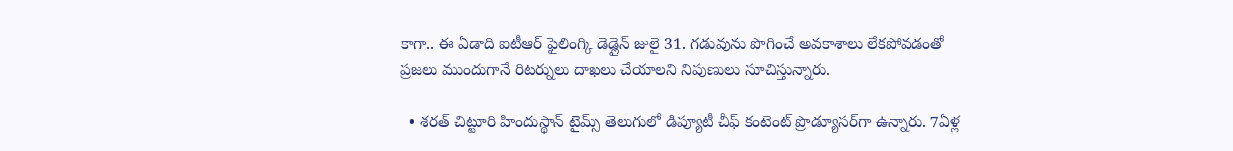కాగా.. ఈ ఏడాది ఐటీఆర్ ఫైలింగ్కి డెడ్లైన్ జులై 31. గడువును పొగించే అవకాశాలు లేకపోవడంతో ప్రజలు ముందుగానే రిటర్నులు దాఖలు చేయాలని నిపుణులు సూచిస్తున్నారు.

  • శరత్ చిట్టూరి హిందుస్థాన్ టైమ్స్ తెలుగులో డిప్యూటీ చీఫ్ కంటెంట్ ప్రొడ్యూసర్‌గా ఉన్నారు. 7ఏళ్ల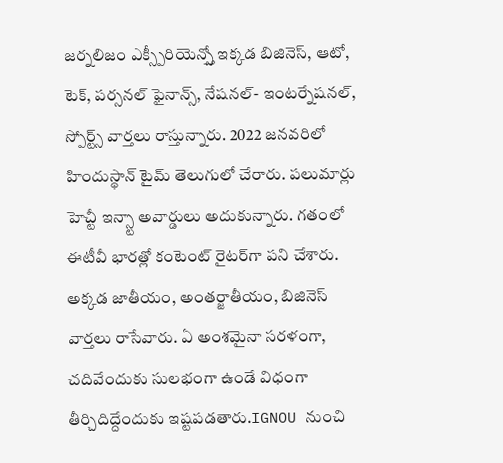జర్నలిజం ఎక్స్పీరియెన్స్తో ఇక్కడ బిజినెస్, ఆటో, టెక్, పర్సనల్ ఫైనాన్స్, నేషనల్- ఇంటర్నేషనల్, స్పోర్ట్స్ వార్తలు రాస్తున్నారు. 2022 జనవరిలో హిందుస్థాన్ టైమ్ తెలుగులో చేరారు. పలుమార్లు హెచ్టీ ఇన్స్టా అవార్డులు అదుకున్నారు. గతంలో ఈటీవీ భారత్లో కంటెంట్ రైటర్‌గా పని చేశారు. అక్కడ జాతీయం, అంతర్జాతీయం, బిజినెస్ వార్తలు రాసేవారు. ఏ అంశమైనా సరళంగా, చదివేందుకు సులభంగా ఉండే విధంగా తీర్చిదిద్దేందుకు ఇష్టపడతారు.IGNOU నుంచి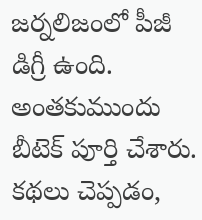జర్నలిజంలో పీజీ డిగ్రీ ఉంది. అంతకుముందు బీటెక్ పూర్తి చేశారు. కథలు చెప్పడం,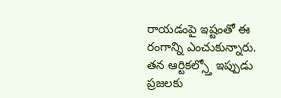రాయడంపై ఇష్టంతో ఈ రంగాన్ని ఎంచుకున్నారు. తన ఆర్టికల్స్తో ఇప్పుడు ప్రజలకు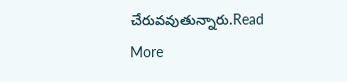చేరువవుతున్నారు.Read More